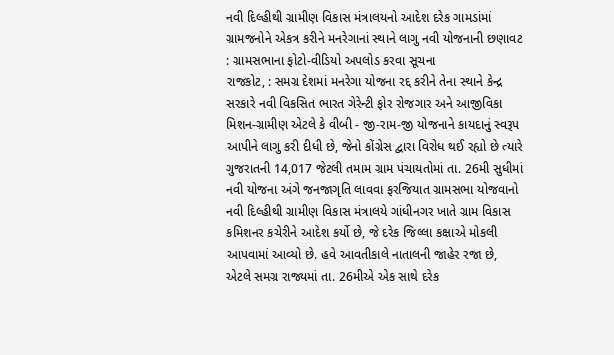નવી દિલ્હીથી ગ્રામીણ વિકાસ મંત્રાલયનો આદેશ દરેક ગામડાંમાં ગ્રામજનોને એકત્ર કરીને મનરેગાનાં સ્થાને લાગુ નવી યોજનાની છણાવટ : ગ્રામસભાના ફોટો-વીડિયો અપલોડ કરવા સૂચના
રાજકોટ, : સમગ્ર દેશમાં મનરેગા યોજના રદ્દ કરીને તેના સ્થાને કેન્દ્ર સરકારે નવી વિકસિત ભારત ગેરેન્ટી ફોર રોજગાર અને આજીવિકા મિશન-ગ્રામીણ એટલે કે વીબી - જી-રામ-જી યોજનાને કાયદાનું સ્વરૂપ આપીને લાગુ કરી દીધી છે, જેનો કોંગ્રેસ દ્વારા વિરોધ થઈ રહ્યો છે ત્યારે ગુજરાતની 14,017 જેટલી તમામ ગ્રામ પંચાયતોમાં તા. 26મી સુધીમાં નવી યોજના અંગે જનજાગૃતિ લાવવા ફરજિયાત ગ્રામસભા યોજવાનો નવી દિલ્હીથી ગ્રામીણ વિકાસ મંત્રાલયે ગાંધીનગર ખાતે ગ્રામ વિકાસ કમિશનર કચેરીને આદેશ કર્યો છે, જે દરેક જિલ્લા કક્ષાએ મોકલી આપવામાં આવ્યો છે. હવે આવતીકાલે નાતાલની જાહેર રજા છે, એટલે સમગ્ર રાજ્યમાં તા. 26મીએ એક સાથે દરેક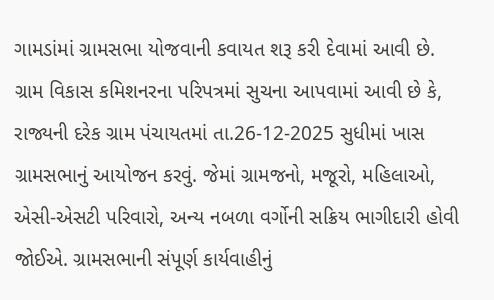ગામડાંમાં ગ્રામસભા યોજવાની કવાયત શરૂ કરી દેવામાં આવી છે.
ગ્રામ વિકાસ કમિશનરના પરિપત્રમાં સુચના આપવામાં આવી છે કે, રાજ્યની દરેક ગ્રામ પંચાયતમાં તા.26-12-2025 સુધીમાં ખાસ ગ્રામસભાનું આયોજન કરવું. જેમાં ગ્રામજનો, મજૂરો, મહિલાઓ, એસી-એસટી પરિવારો, અન્ય નબળા વર્ગોની સક્રિય ભાગીદારી હોવી જોઈએ. ગ્રામસભાની સંપૂર્ણ કાર્યવાહીનું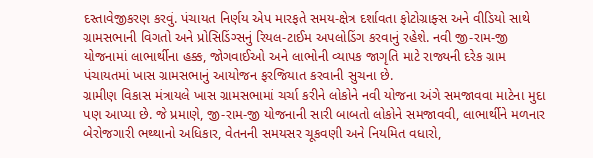દસ્તાવેજીકરણ કરવું. પંચાયત નિર્ણય એપ મારફતે સમય-ક્ષેત્ર દર્શાવતા ફોટોગ્રાફ્સ અને વીડિયો સાથે ગ્રામસભાની વિગતો અને પ્રોસિડિંગ્સનું રિયલ-ટાઈમ અપલોડિંગ કરવાનું રહેશે. નવી જી-રામ-જી યોજનામાં લાભાર્થીના હક્ક, જોગવાઈઓ અને લાભોની વ્યાપક જાગૃતિ માટે રાજ્યની દરેક ગ્રામ પંચાયતમાં ખાસ ગ્રામસભાનું આયોજન ફરજિયાત કરવાની સુચના છે.
ગ્રામીણ વિકાસ મંત્રાયલે ખાસ ગ્રામસભામાં ચર્ચા કરીને લોકોને નવી યોજના અંગે સમજાવવા માટેના મુદા પણ આપ્યા છે. જે પ્રમાણે, જી-રામ-જી યોજનાની સારી બાબતો લોકોને સમજાવવી, લાભાર્થીને મળનાર બેરોજગારી ભથ્થાનો અધિકાર, વેતનની સમયસર ચૂકવણી અને નિયમિત વધારો,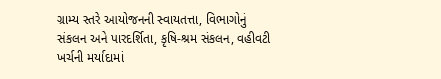ગ્રામ્ય સ્તરે આયોજનની સ્વાયતત્તા, વિભાગોનું સંકલન અને પારદર્શિતા, કૃષિ-શ્રમ સંકલન, વહીવટી ખર્ચની મર્યાદામાં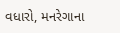વધારો, મનરેગાના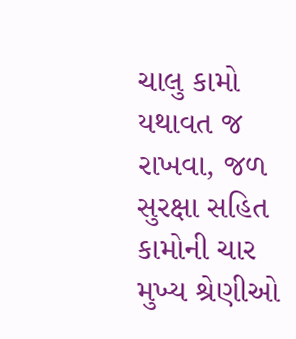ચાલુ કામો યથાવત જ રાખવા, જળ સુરક્ષા સહિત કામોની ચાર મુખ્ય શ્રેણીઓ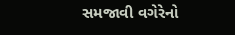સમજાવી વગેરેનો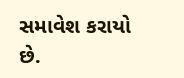સમાવેશ કરાયો છે.